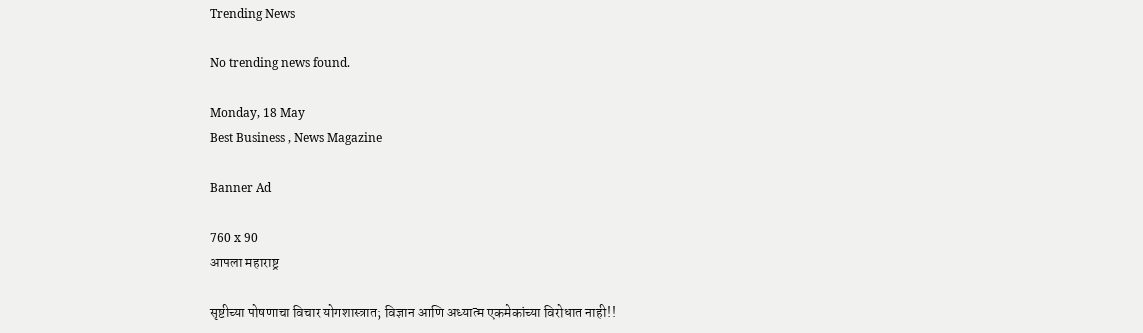Trending News

No trending news found.

Monday, 18 May
Best Business , News Magazine

Banner Ad

760 x 90
आपला महाराष्ट्र

सृष्टीच्या पोषणाचा विचार योगशास्त्रात; विज्ञान आणि अध्यात्म एकमेकांच्या विरोधात नाही!!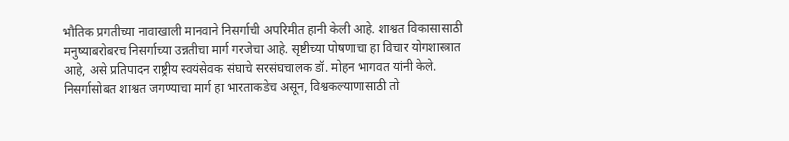भौतिक प्रगतीच्या नावाखाली मानवाने निसर्गाची अपरिमीत हानी केली आहे. शाश्वत विकासासाठी मनुष्याबरोबरच निसर्गाच्या उन्नतीचा मार्ग गरजेचा आहे. सृष्टीच्या पोषणाचा हा विचार योगशास्त्रात आहे, असे प्रतिपादन राष्ट्रीय स्वयंसेवक संघाचे सरसंघचालक डॉ. मोहन भागवत यांनी केले. निसर्गासोबत शाश्वत जगण्याचा मार्ग हा भारताकडेच असून, विश्वकल्याणासाठी तो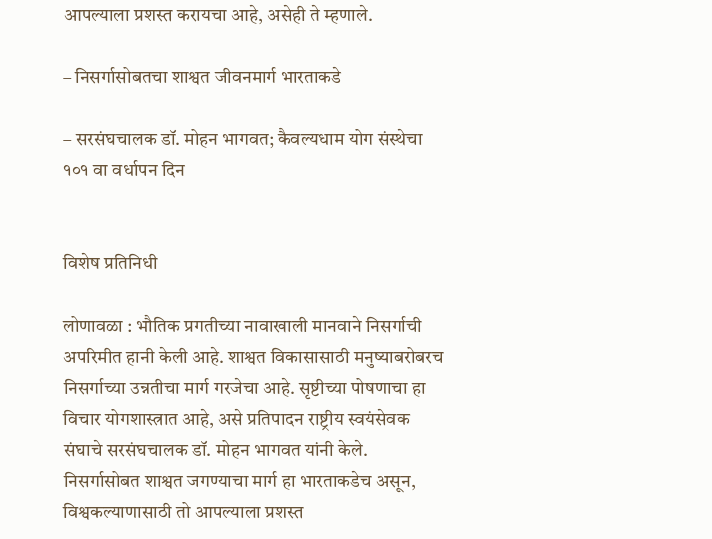आपल्याला प्रशस्त करायचा आहे, असेही ते म्हणाले.

– निसर्गासोबतचा शाश्वत जीवनमार्ग भारताकडे

– सरसंघचालक डॉ. मोहन भागवत; कैवल्यधाम योग संस्थेचा १०१ वा वर्धापन दिन


विशेष प्रतिनिधी

लोणावळा : भौतिक प्रगतीच्या नावाखाली मानवाने निसर्गाची अपरिमीत हानी केली आहे. शाश्वत विकासासाठी मनुष्याबरोबरच निसर्गाच्या उन्नतीचा मार्ग गरजेचा आहे. सृष्टीच्या पोषणाचा हा विचार योगशास्त्रात आहे, असे प्रतिपादन राष्ट्रीय स्वयंसेवक संघाचे सरसंघचालक डॉ. मोहन भागवत यांनी केले. निसर्गासोबत शाश्वत जगण्याचा मार्ग हा भारताकडेच असून, विश्वकल्याणासाठी तो आपल्याला प्रशस्त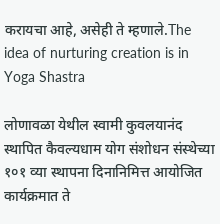करायचा आहे, असेही ते म्हणाले.The idea of nurturing creation is in Yoga Shastra

लोणावळा येथील स्वामी कुवलयानंद स्थापित कैवल्यधाम योग संशोधन संस्थेच्या १०१ व्या स्थापना दिनानिमित्त आयोजित कार्यक्रमात ते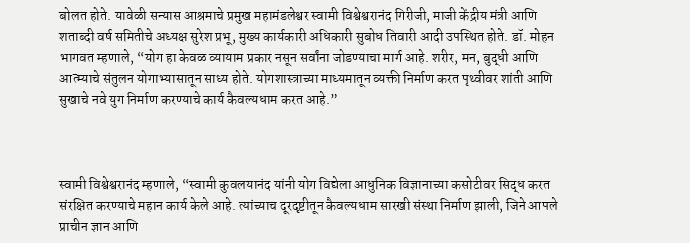बोलत होते. यावेळी सन्यास आश्रमाचे प्रमुख महामंडलेश्वर स्वामी विश्वेश्वरानंद गिरीजी, माजी केंद्रीय मंत्री आणि शताब्दी वर्ष समितीचे अध्यक्ष सुरेश प्रभू, मुख्य कार्यकारी अधिकारी सुबोध तिवारी आदी उपस्थित होते. डॉ. मोहन भागवत म्हणाले, “योग हा केवळ व्यायाम प्रकार नसून सर्वांना जोडण्याचा मार्ग आहे. शरीर, मन, बुद्धी आणि आत्म्याचे संतुलन योगाभ्यासातून साध्य होते. योगशास्त्राच्या माध्यमातून व्यक्ती निर्माण करत पृथ्वीवर शांती आणि सुखाचे नवे युग निर्माण करण्याचे कार्य कैवल्यधाम करत आहे.”



स्वामी विश्वेश्वरानंद म्हणाले, “स्वामी कुवलयानंद यांनी योग विद्येला आधुनिक विज्ञानाच्या कसोटीवर सिद्ध करत संरक्षित करण्याचे महान कार्य केले आहे. त्यांच्याच दूरदृष्टीतून कैवल्यधाम सारखी संस्था निर्माण झाली, जिने आपले प्राचीन ज्ञान आणि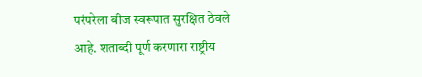परंपरेला बीज स्वरूपात सुरक्षित ठेवले आहे. शताब्दी पूर्ण करणारा राष्ट्रीय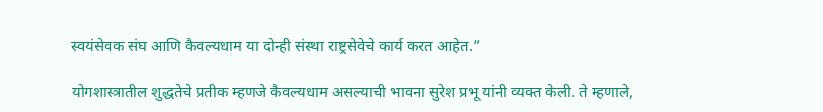स्वयंसेवक संघ आणि कैवल्यधाम या दोन्ही संस्था राष्ट्रसेवेचे कार्य करत आहेत.”

योगशास्त्रातील शुद्धतेचे प्रतीक म्हणजे कैवल्यधाम असल्याची भावना सुरेश प्रभू यांनी व्यक्त केली. ते म्हणाले,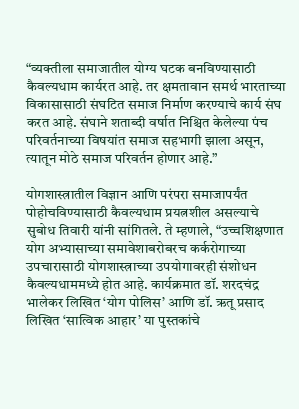“व्यक्तीला समाजातील योग्य घटक बनविण्यासाठी कैवल्यधाम कार्यरत आहे. तर क्षमतावान समर्थ भारताच्या विकासासाठी संघटित समाज निर्माण करण्याचे कार्य संघ करत आहे. संघाने शताब्दी वर्षात निश्चित केलेल्या पंच परिवर्तनाच्या विषयांत समाज सहभागी झाला असून, त्यातून मोठे समाज परिवर्तन होणार आहे.”

योगशास्त्रातील विज्ञान आणि परंपरा समाजापर्यंत पोहोचविण्यासाठी कैवल्यधाम प्रयत्नशील असल्याचे सुबोध तिवारी यांनी सांगितले. ते म्हणाले, “उच्चशिक्षणात योग अभ्यासाच्या समावेशाबरोबरच कर्करोगाच्या उपचारासाठी योगशास्त्राच्या उपयोगावरही संशोधन कैवल्यधाममध्ये होत आहे. कार्यक्रमात डॉ. शरदचंद्र भालेकर लिखित ‘योग पोलिस’ आणि डॉ. ऋतू प्रसाद लिखित ‘सात्विक आहार’ या पुस्तकांचे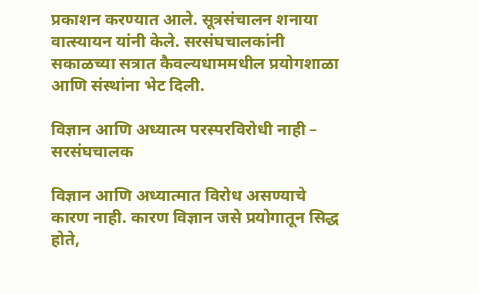प्रकाशन करण्यात आले. सूत्रसंचालन शनाया वात्स्यायन यांनी केले. सरसंघचालकांनी सकाळच्या सत्रात कैवल्यधाममधील प्रयोगशाळा आणि संस्थांना भेट दिली.

विज्ञान आणि अध्यात्म परस्परविरोधी नाही – सरसंघचालक

विज्ञान आणि अध्यात्मात विरोध असण्याचे कारण नाही. कारण विज्ञान जसे प्रयोगातून सिद्ध होते,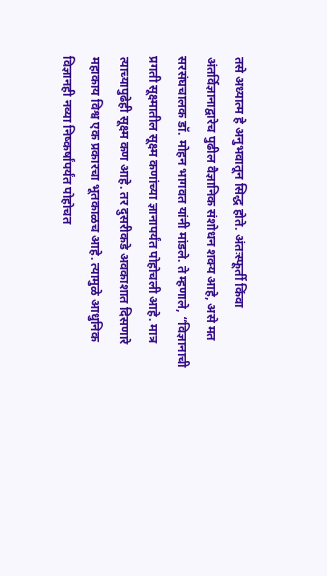तसे अध्यात्म हे अनुभवातून सिद्ध होते. अंतःस्फूर्ती किंवा अंतर्विज्ञानाद्वारेच पुढील वैज्ञानिक संशोधन शक्य आहे, असे मत सरसंघचालक डॉ. मोहन भागवत यांनी मांडले. ते म्हणाले, “विज्ञानाची प्रगती सूक्ष्मातील सूक्ष्म कणांच्या ज्ञानापर्यंत पोहोचली आहे. मात्र त्याच्यापुढेही सूक्ष्म कण आहे. तर दुसरीकडे अवकाशात दिसणारे महाकाय विश्व एक प्रकारचा भूतकाळच आहे. त्यामुळे आधुनिक विज्ञानही नव्या निष्कर्षांपर्यंत पोहोचत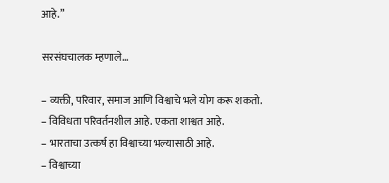आहे.”

सरसंघचालक म्हणाले…

– व्यक्ती, परिवार, समाज आणि विश्वाचे भले योग करू शकतो.
– विविधता परिवर्तनशील आहे. एकता शाश्वत आहे.
– भारताचा उत्कर्ष हा विश्वाच्या भल्यासाठी आहे.
– विश्वाच्या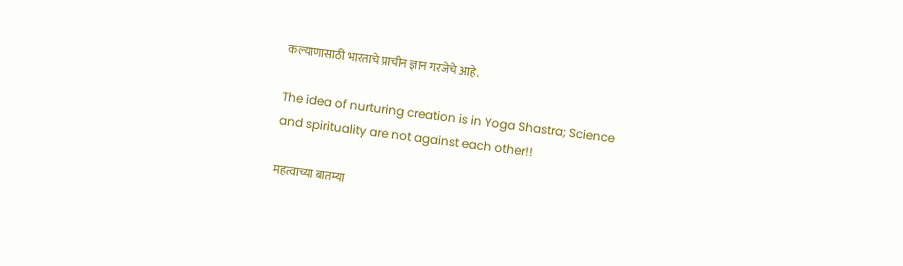कल्याणासाठी भारताचे प्राचीन ज्ञान गरजेचे आहे.

The idea of nurturing creation is in Yoga Shastra; Science and spirituality are not against each other!!

महत्वाच्या बातम्या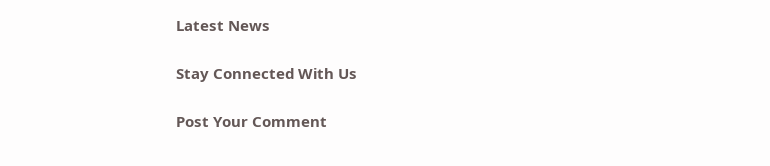Latest News

Stay Connected With Us

Post Your Comment